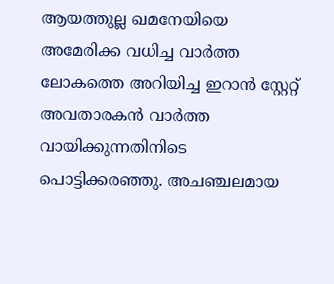ആയത്തുല്ല ഖമനേയിയെ അമേരിക്ക വധിച്ച വാർത്ത ലോകത്തെ അറിയിച്ച ഇറാൻ സ്റ്റേറ്റ് അവതാരകൻ വാർത്ത വായിക്കുന്നതിനിടെ പൊട്ടിക്കരഞ്ഞു. അചഞ്ചലമായ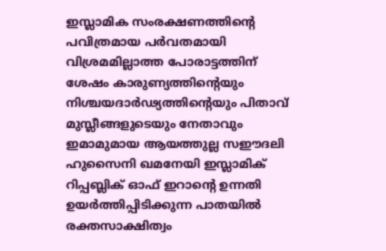ഇസ്ലാമിക സംരക്ഷണത്തിന്റെ പവിത്രമായ പർവതമായി വിശ്രമമില്ലാത്ത പോരാട്ടത്തിന് ശേഷം കാരുണ്യത്തിന്റെയും നിശ്ചയദാർഢ്യത്തിന്റെയും പിതാവ് മുസ്ലീങ്ങളുടെയും നേതാവും ഇമാമുമായ ആയത്തുല്ല സഈദലി ഹുസൈനി ഖമനേയി ഇസ്ലാമിക് റിപ്പബ്ലിക് ഓഫ് ഇറാന്റെ ഉന്നതി ഉയർത്തിപ്പിടിക്കുന്ന പാതയിൽ രക്തസാക്ഷിത്വം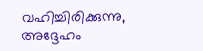വഹിച്ചിരിക്കുന്നു, അദ്ദേഹം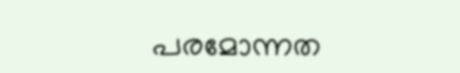പരമോന്നത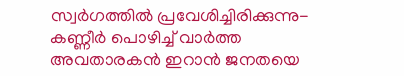സ്വർഗത്തിൽ പ്രവേശിച്ചിരിക്കുന്നു- കണ്ണീർ പൊഴിച്ച് വാർത്ത അവതാരകൻ ഇറാൻ ജനതയെ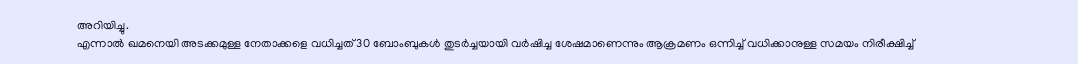അറിയിച്ചു.
എന്നാൽ ഖമനെയി അടക്കമുള്ള നേതാക്കളെ വധിച്ചത് 30 ബോംബുകൾ തുടർച്ചയായി വർഷിച്ച ശേഷമാണെന്നും ആക്രമണം ഒന്നിച്ച് വധിക്കാനുള്ള സമയം നിരീക്ഷിച്ച്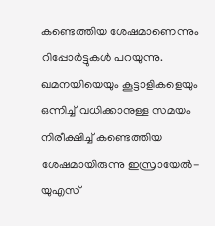കണ്ടെത്തിയ ശേഷമാണെന്നും റിപ്പോർട്ടുകൾ പറയുന്നു. ഖമനയിയെയും കൂട്ടാളികളെയും ഒന്നിച്ച് വധിക്കാനുള്ള സമയം നിരീക്ഷിച്ച് കണ്ടെത്തിയ ശേഷമായിരുന്നു ഇസ്രായേൽ-യുഎസ്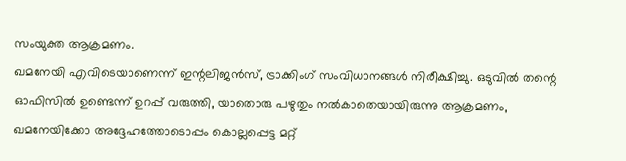സംയുക്ത ആക്രമണം.
ഖമനേയി എവിടെയാണെന്ന് ഇന്റലിജൻസ്, ട്രാക്കിംഗ് സംവിധാനങ്ങൾ നിരീക്ഷിച്ചു. ഒടുവിൽ തന്റെ ഓഫിസിൽ ഉണ്ടെന്ന് ഉറപ്പ് വരുത്തി, യാതൊരു പഴുതും നൽകാതെയായിരുന്നു ആക്രമണം, ഖമനേയിക്കോ അദ്ദേഹത്തോടൊപ്പം കൊല്ലപ്പെട്ട മറ്റ്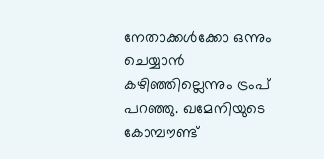നേതാക്കൾക്കോ ഒന്നും ചെയ്യാൻ കഴിഞ്ഞില്ലെന്നും ട്രംപ് പറഞ്ഞു. ഖമേനിയുടെ കോമ്പൗണ്ട്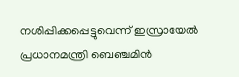നശിപ്പിക്കപ്പെട്ടുവെന്ന് ഇസ്രായേൽ പ്രധാനമന്ത്രി ബെഞ്ചമിൻ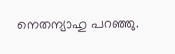നെതന്യാഹു പറഞ്ഞു.